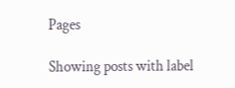Pages

Showing posts with label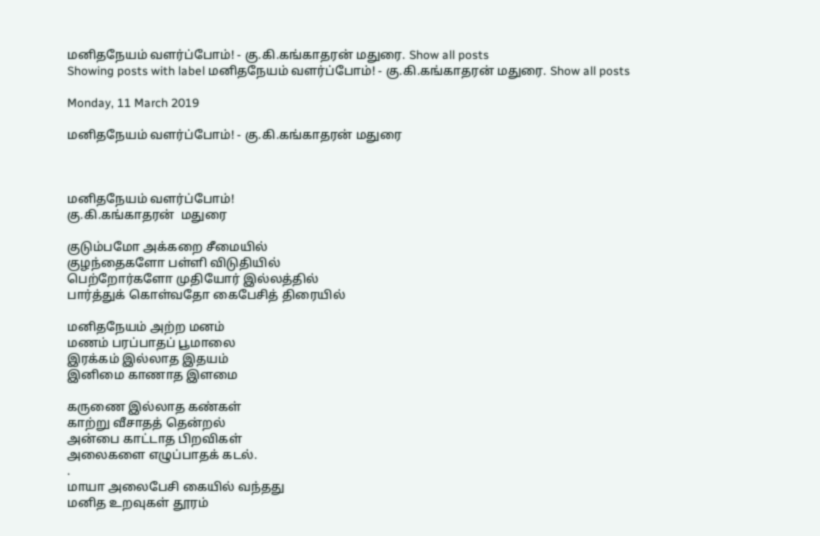மனிதநேயம் வளர்ப்போம்! - கு.கி.கங்காதரன் மதுரை. Show all posts
Showing posts with label மனிதநேயம் வளர்ப்போம்! - கு.கி.கங்காதரன் மதுரை. Show all posts

Monday, 11 March 2019

மனிதநேயம் வளர்ப்போம்! - கு.கி.கங்காதரன் மதுரை



மனிதநேயம் வளர்ப்போம்!
கு.கி.கங்காதரன்  மதுரை

குடும்பமோ அக்கறை சீமையில்
குழந்தைகளோ பள்ளி விடுதியில்
பெற்றோர்களோ முதியோர் இல்லத்தில்
பார்த்துக் கொள்வதோ கைபேசித் திரையில்

மனிதநேயம் அற்ற மனம்
மணம் பரப்பாதப் பூமாலை
இரக்கம் இல்லாத இதயம்
இனிமை காணாத இளமை

கருணை இல்லாத கண்கள்
காற்று வீசாதத் தென்றல்
அன்பை காட்டாத பிறவிகள்
அலைகளை எழுப்பாதக் கடல்.
.
மாயா அலைபேசி கையில் வந்தது
மனித உறவுகள் தூரம்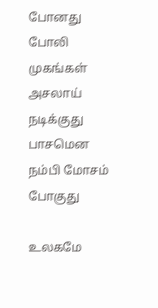போனது
போலி முகங்கள் அசலாய் நடிக்குது
பாசமென நம்பி மோசம் போகுது

உலகமே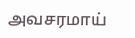அவசரமாய்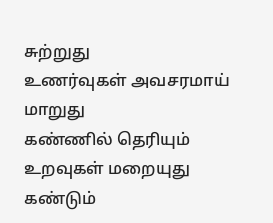சுற்றுது
உணர்வுகள் அவசரமாய் மாறுது
கண்ணில் தெரியும் உறவுகள் மறையுது
கண்டும்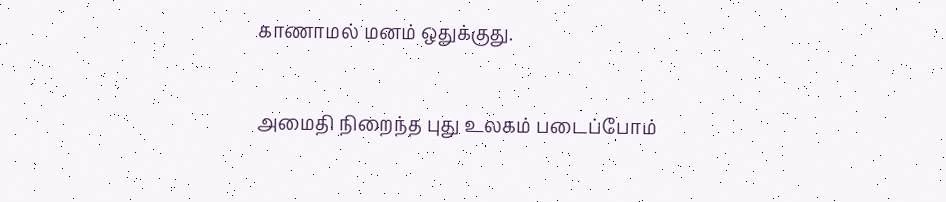காணாமல் மனம் ஒதுக்குது.

அமைதி நிறைந்த புது உலகம் படைப்போம்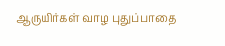ஆருயிர்கள் வாழ புதுப்பாதை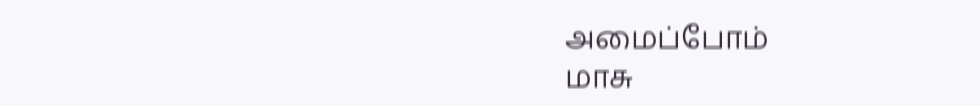அமைப்போம்
மாசு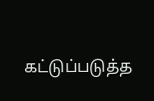கட்டுப்படுத்த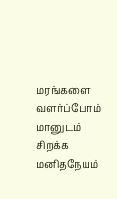மரங்களை வளர்ப்போம்
மானுடம் சிறக்க மனிதநேயம்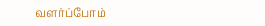வளர்ப்போம்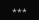***